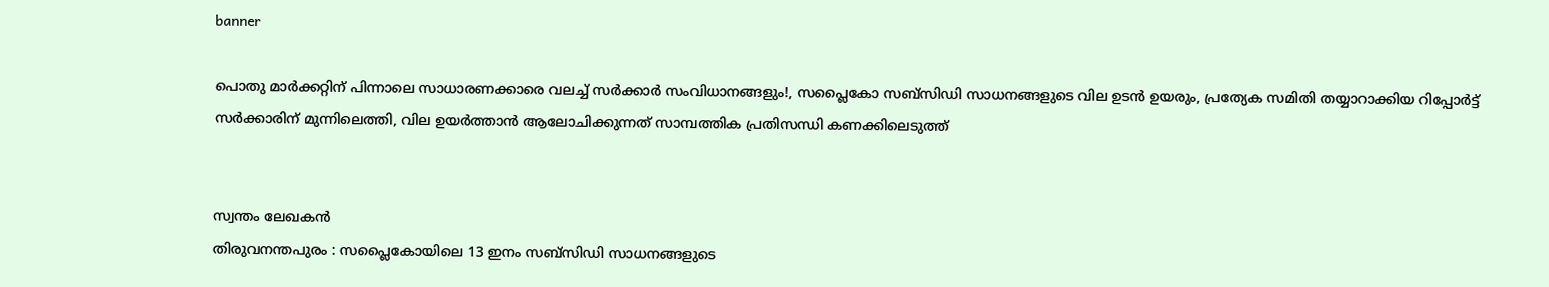banner

പൊതു മാർക്കറ്റിന് പിന്നാലെ സാധാരണക്കാരെ വലച്ച് സർക്കാർ സംവിധാനങ്ങളും!, സപ്ലൈകോ സബ്സിഡി സാധനങ്ങളുടെ വില ഉടൻ ഉയരും, പ്രത്യേക സമിതി തയ്യാറാക്കിയ റിപ്പോര്‍ട്ട് സര്‍ക്കാരിന് മുന്നിലെത്തി, വില ഉയർത്താൻ ആലോചിക്കുന്നത് സാമ്പത്തിക പ്രതിസന്ധി കണക്കിലെടുത്ത്


സ്വന്തം ലേഖകൻ
തിരുവനന്തപുരം : സപ്ലൈകോയിലെ 13 ഇനം സബ്സിഡി സാധനങ്ങളുടെ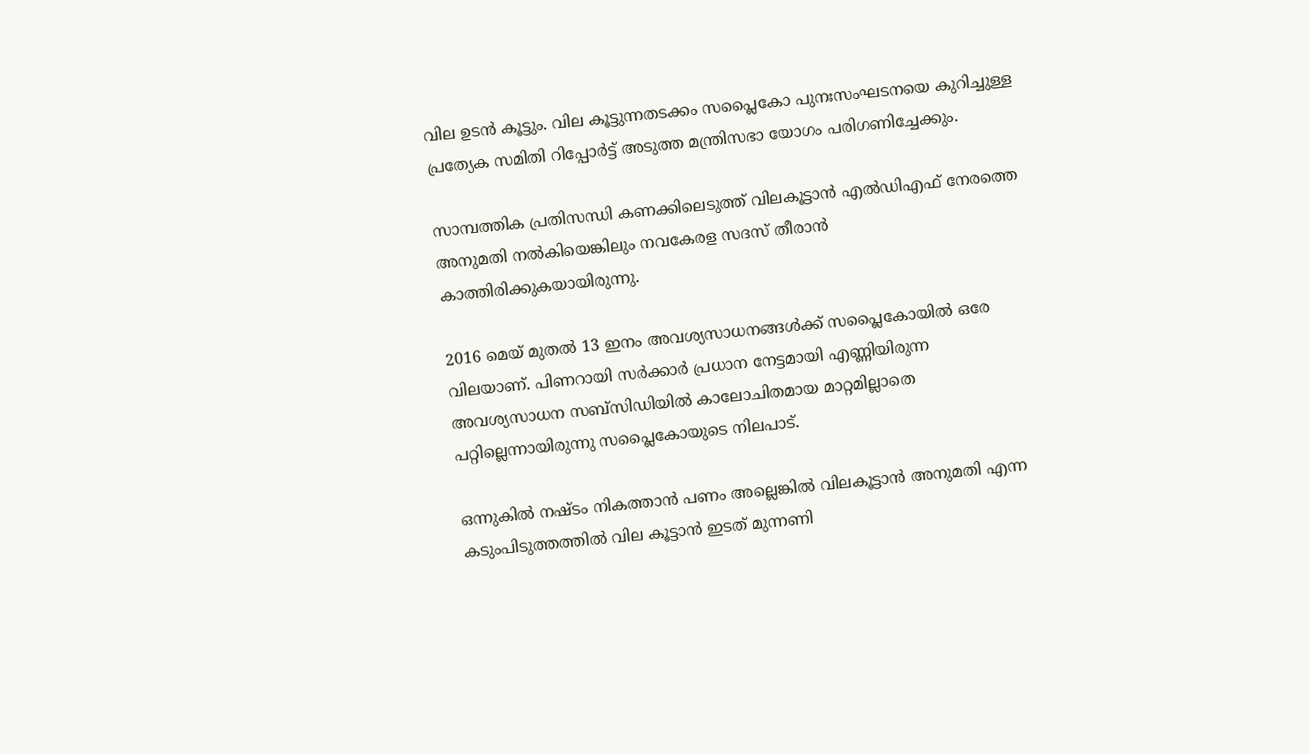വില ഉടൻ കൂട്ടും. വില കൂട്ടുന്നതടക്കം സപ്ലൈകോ പുനഃസംഘടനയെ കുറിച്ചുള്ള പ്രത്യേക സമിതി റിപ്പോര്‍ട്ട് അടുത്ത മന്ത്രിസഭാ യോഗം പരിഗണിച്ചേക്കും.

സാമ്പത്തിക പ്രതിസന്ധി കണക്കിലെടുത്ത് വിലകൂട്ടാൻ എല്‍ഡിഎഫ് നേരത്തെ അനുമതി നല്‍കിയെങ്കിലും നവകേരള സദസ് തീരാൻ കാത്തിരിക്കുകയായിരുന്നു.

2016 മെയ് മുതല്‍ 13 ഇനം അവശ്യസാധനങ്ങള്‍ക്ക് സപ്ലൈകോയില്‍ ഒരേ വിലയാണ്. പിണറായി സര്‍ക്കാര്‍ പ്രധാന നേട്ടമായി എണ്ണിയിരുന്ന അവശ്യസാധന സബ്സിഡിയില്‍ കാലോചിതമായ മാറ്റമില്ലാതെ പറ്റില്ലെന്നായിരുന്നു സപ്ലൈകോയുടെ നിലപാട്.

ഒന്നുകില്‍ നഷ്ടം നികത്താൻ പണം അല്ലെങ്കില്‍ വിലകൂട്ടാൻ അനുമതി എന്ന കടുംപിടുത്തത്തില്‍ വില കൂട്ടാൻ ഇടത് മുന്നണി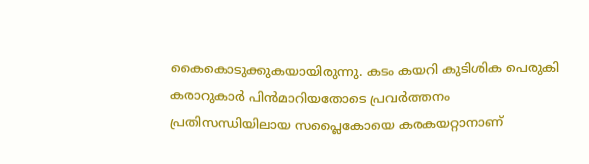കൈകൊടുക്കുകയായിരുന്നു. കടം കയറി കുടിശിക പെരുകി കരാറുകാര്‍ പിൻമാറിയതോടെ പ്രവര്‍ത്തനം പ്രതിസന്ധിയിലായ സപ്ലൈകോയെ കരകയറ്റാനാണ്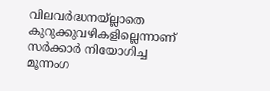വിലവര്‍ദ്ധനയ്ല്ലാതെ കുറുക്കുവഴികളില്ലെന്നാണ് സര്‍ക്കാര്‍ നിയോഗിച്ച മൂന്നംഗ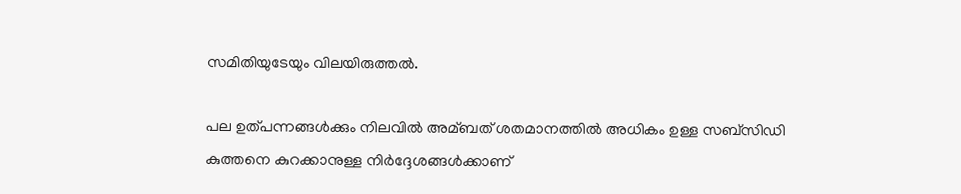സമിതിയുടേയും വിലയിരുത്തല്‍.

പല ഉത്പന്നങ്ങള്‍ക്കും നിലവില്‍ അമ്ബത് ശതമാനത്തില്‍ അധികം ഉള്ള സബ്സിഡി കുത്തനെ കുറക്കാനുള്ള നിര്‍ദ്ദേശങ്ങള്‍ക്കാണ്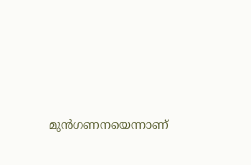മുൻഗണനയെന്നാണ്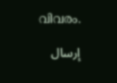വിവരം.

إرسال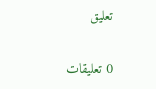تعليق

0 تعليقات